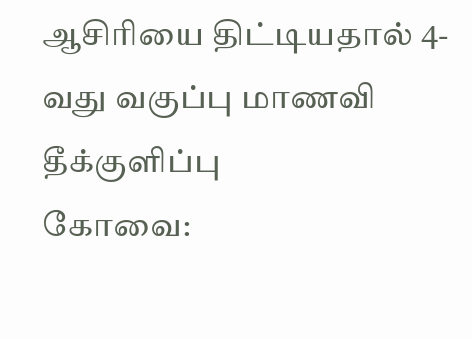ஆசிரியை திட்டியதால் 4-வது வகுப்பு மாணவி தீக்குளிப்பு
கோவை: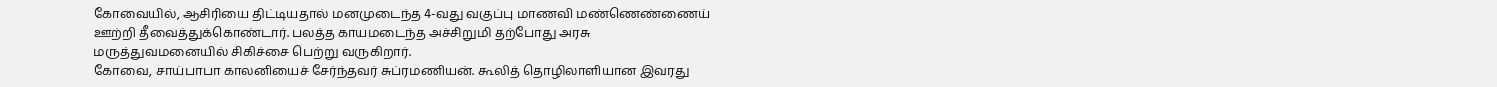கோவையில், ஆசிரியை திட்டியதால் மனமுடைந்த 4-வது வகுப்பு மாணவி மண்ணெண்ணைய் ஊற்றி தீவைத்துக்கொண்டார். பலத்த காயமடைந்த அச்சிறுமி தற்போது அரசு மருத்துவமனையில் சிகிச்சை பெற்று வருகிறார்.
கோவை, சாய்பாபா காலனியைச் சேர்ந்தவர் சுப்ரமணியன். கூலித் தொழிலாளியான இவரது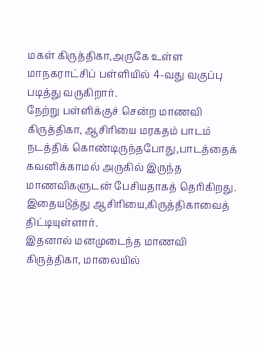மகள் கிருத்திகா,அருகே உள்ள மாநகராட்சிப் பள்ளியில் 4-வது வகுப்பு படித்து வருகிறார்.
நேற்று பள்ளிக்குச் சென்ற மாணவி கிருத்திகா, ஆசிரியை மரகதம் பாடம் நடத்திக் கொண்டிருந்தபோது,பாடத்தைக் கவனிக்காமல் அருகில் இருந்த மாணவிகளுடன் பேசியதாகத் தெரிகிறது. இதையடுத்து ஆசிரியை,கிருத்திகாவைத் திட்டியுள்ளார்.
இதனால் மனமுடைந்த மாணவி கிருத்திகா, மாலையில்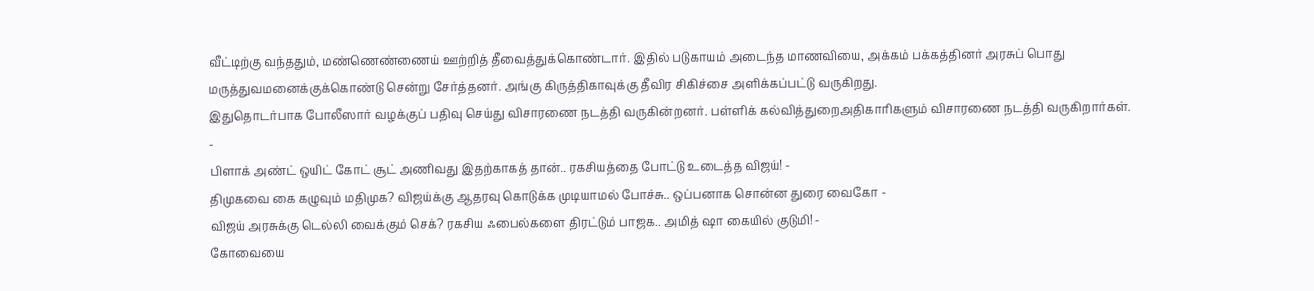வீட்டிற்கு வந்ததும், மண்ணெண்ணைய் ஊற்றித் தீவைத்துக்கொண்டார். இதில் படுகாயம் அடைந்த மாணவியை, அக்கம் பக்கத்தினர் அரசுப் பொது மருத்துவமனைக்குக்கொண்டு சென்று சேர்த்தனர். அங்கு கிருத்திகாவுக்கு தீவிர சிகிச்சை அளிக்கப்பட்டு வருகிறது.
இதுதொடர்பாக போலீஸார் வழக்குப் பதிவு செய்து விசாரணை நடத்தி வருகின்றனர். பள்ளிக் கல்வித்துறைஅதிகாரிகளும் விசாரணை நடத்தி வருகிறார்கள்.
-
பிளாக் அண்ட் ஒயிட் கோட் சூட் அணிவது இதற்காகத் தான்.. ரகசியத்தை போட்டு உடைத்த விஜய்! -
திமுகவை கை கழுவும் மதிமுக? விஜய்க்கு ஆதரவு கொடுக்க முடியாமல் போச்சு.. ஒப்பனாக சொன்ன துரை வைகோ -
விஜய் அரசுக்கு டெல்லி வைக்கும் செக்? ரகசிய ஃபைல்களை திரட்டும் பாஜக.. அமித் ஷா கையில் குடுமி! -
கோவையை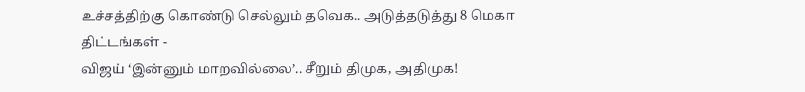உச்சத்திற்கு கொண்டு செல்லும் தவெக.. அடுத்தடுத்து 8 மெகா திட்டங்கள் -
விஜய் ‘இன்னும் மாறவில்லை’.. சீறும் திமுக, அதிமுக!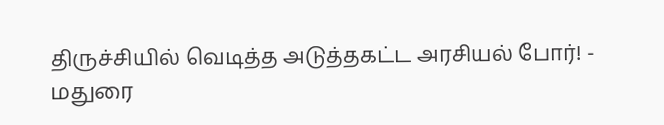திருச்சியில் வெடித்த அடுத்தகட்ட அரசியல் போர்! -
மதுரை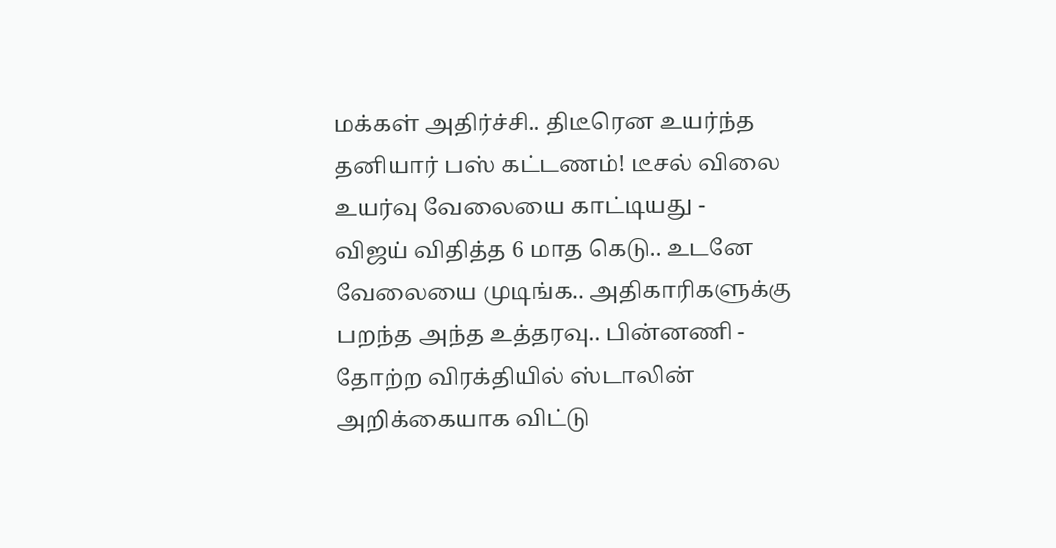மக்கள் அதிர்ச்சி.. திடீரென உயர்ந்த தனியார் பஸ் கட்டணம்! டீசல் விலை உயர்வு வேலையை காட்டியது -
விஜய் விதித்த 6 மாத கெடு.. உடனே வேலையை முடிங்க.. அதிகாரிகளுக்கு பறந்த அந்த உத்தரவு.. பின்னணி -
தோற்ற விரக்தியில் ஸ்டாலின் அறிக்கையாக விட்டு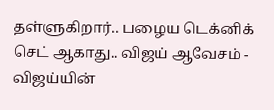தள்ளுகிறார்.. பழைய டெக்னிக் செட் ஆகாது.. விஜய் ஆவேசம் -
விஜய்யின்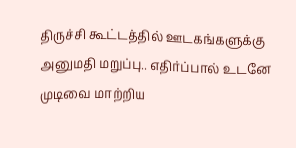திருச்சி கூட்டத்தில் ஊடகங்களுக்கு அனுமதி மறுப்பு.. எதிர்ப்பால் உடனே முடிவை மாற்றிய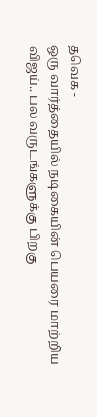தவெக -
ஒரு வார்த்தையில் நடிகையின் பெயரை மாற்றிய விஜய்.. பல வருடங்களுக்கு பிறகு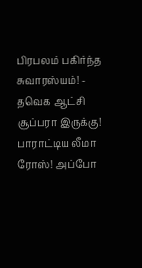பிரபலம் பகிர்ந்த சுவாரஸ்யம்! -
தவெக ஆட்சி சூப்பரா இருக்கு! பாராட்டிய லீமா ரோஸ்! அப்போ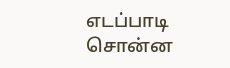எடப்பாடி சொன்ன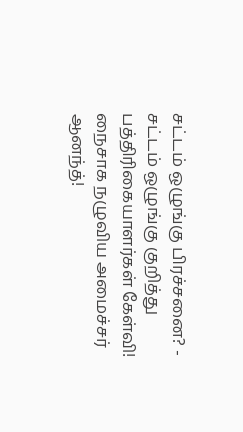சட்டம் ஒழுங்கு பிரச்சனை? -
சட்டம் ஒழுங்கு குறித்து பத்திரிகையாளர்கள் கேள்வி! நைசாக நழுவிய அமைச்சர் ஆனந்த்!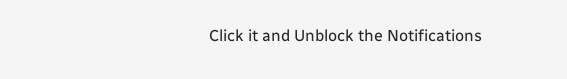Click it and Unblock the Notifications